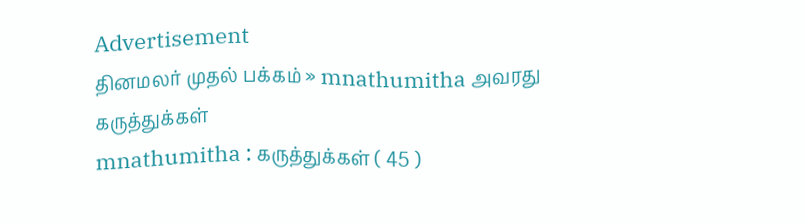Advertisement
தினமலர் முதல் பக்கம் » mnathumitha அவரது கருத்துக்கள்
mnathumitha : கருத்துக்கள் ( 45 )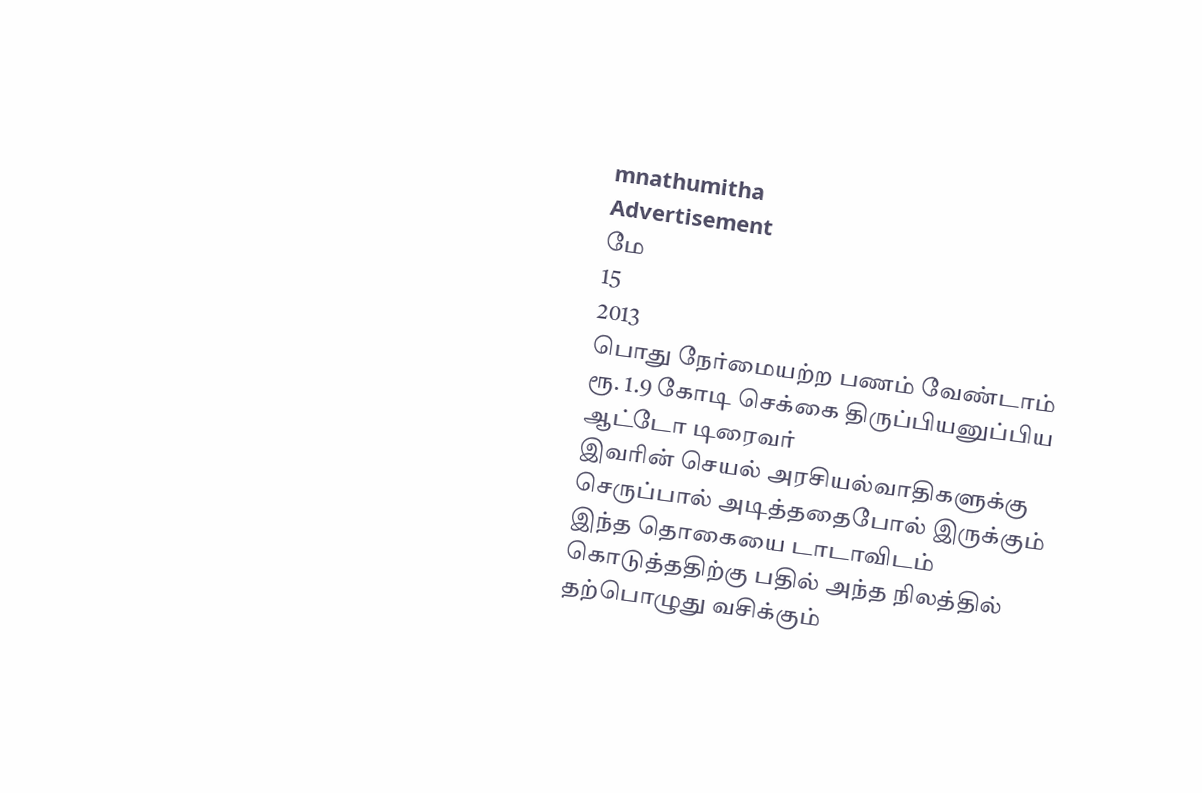mnathumitha
Advertisement
மே
15
2013
பொது நேர்மையற்ற பணம் வேண்டாம் ரூ. 1.9 கோடி செக்கை திருப்பியனுப்பிய ஆட்டோ டிரைவர்
இவரின் செயல் அரசியல்வாதிகளுக்கு செருப்பால் அடித்ததைபோல் இருக்கும் இந்த தொகையை டாடாவிடம் கொடுத்ததிற்கு பதில் அந்த நிலத்தில் தற்பொழுது வசிக்கும்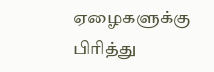ஏழைகளுக்கு பிரித்து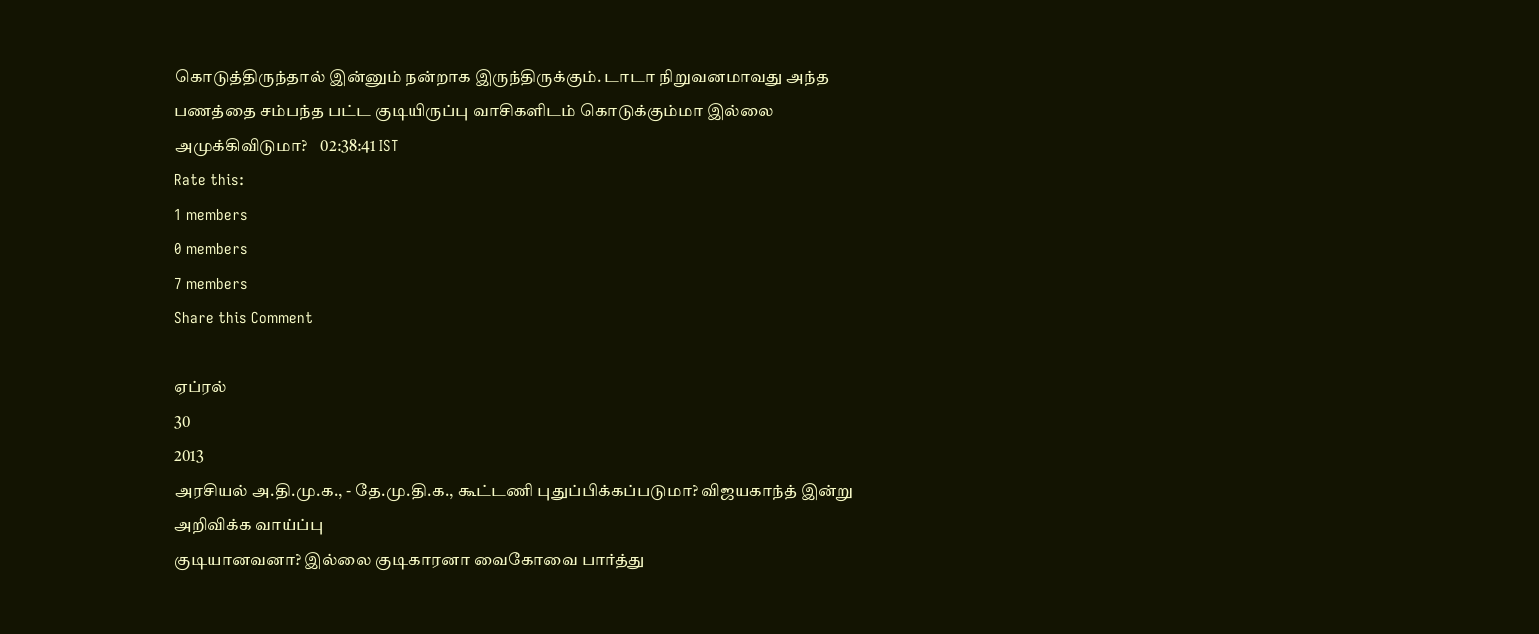கொடுத்திருந்தால் இன்னும் நன்றாக இருந்திருக்கும். டாடா நிறுவனமாவது அந்த பணத்தை சம்பந்த பட்ட குடியிருப்பு வாசிகளிடம் கொடுக்கும்மா இல்லை அமுக்கிவிடுமா?    02:38:41 IST
Rate this:
1 members
0 members
7 members
Share this Comment

ஏப்ரல்
30
2013
அரசியல் அ.தி.மு.க., - தே.மு.தி.க., கூட்டணி புதுப்பிக்கப்படுமா? விஜயகாந்த் இன்று அறிவிக்க வாய்ப்பு
குடியானவனா? இல்லை குடிகாரனா வைகோவை பார்த்து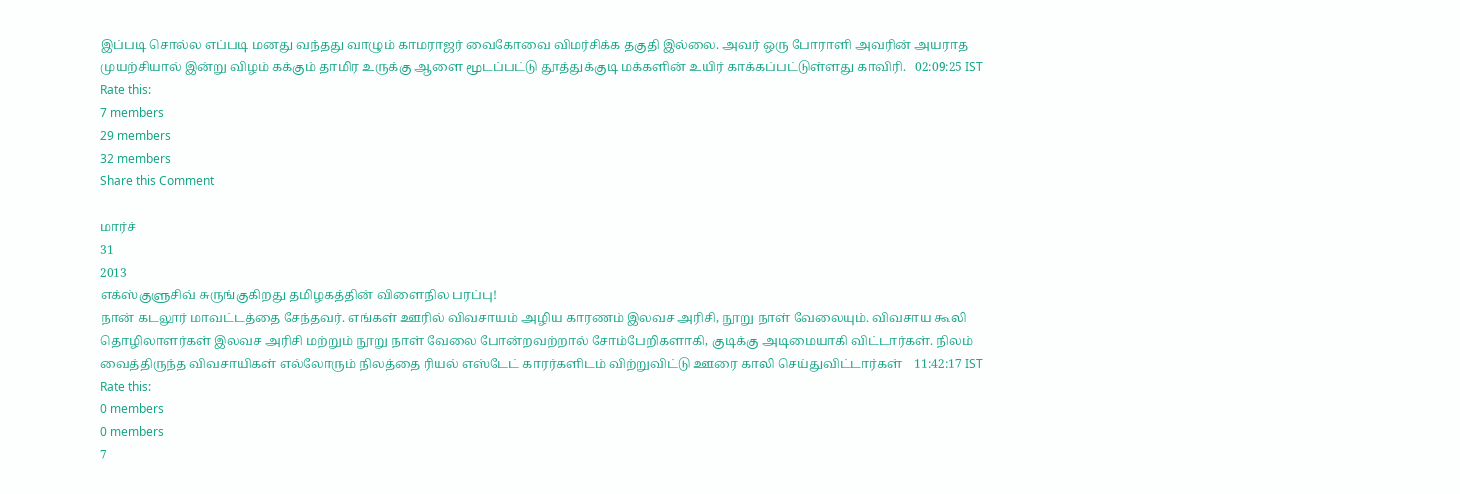இப்படி சொல்ல எப்படி மனது வந்தது வாழும் காமராஜர் வைகோவை விமர்சிக்க தகுதி இல்லை. அவர் ஒரு போராளி அவரின் அயராத முயற்சியால் இன்று விழம் கக்கும் தாமிர உருக்கு ஆளை மூடப்பட்டு தூத்துக்குடி மக்களின் உயிர் காக்கப்பட்டுள்ளது காவிரி.   02:09:25 IST
Rate this:
7 members
29 members
32 members
Share this Comment

மார்ச்
31
2013
எக்ஸ்குளுசிவ் சுருங்குகிறது தமிழகத்தின் விளைநில பரப்பு!
நான் கடலூர் மாவட்டத்தை சேந்தவர். எங்கள் ஊரில் விவசாயம் அழிய காரணம் இலவச அரிசி, நூறு நாள் வேலையும். விவசாய கூலி தொழிலாளர்கள் இலவச அரிசி மற்றும் நூறு நாள் வேலை போன்றவற்றால் சோம்பேறிகளாகி, குடிக்கு அடிமையாகி விட்டார்கள். நிலம் வைத்திருந்த விவசாயிகள் எல்லோரும் நிலத்தை ரியல் எஸ்டேட் காரர்களிடம் விற்றுவிட்டு ஊரை காலி செய்துவிட்டார்கள்    11:42:17 IST
Rate this:
0 members
0 members
7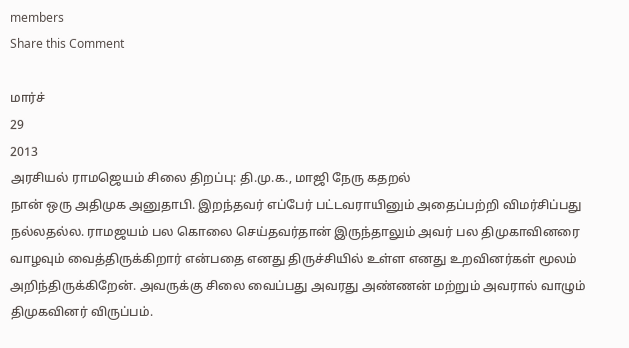members
Share this Comment

மார்ச்
29
2013
அரசியல் ராமஜெயம் சிலை திறப்பு: தி.மு.க., மாஜி நேரு கதறல்
நான் ஒரு அதிமுக அனுதாபி. இறந்தவர் எப்பேர் பட்டவராயினும் அதைப்பற்றி விமர்சிப்பது நல்லதல்ல. ராமஜயம் பல கொலை செய்தவர்தான் இருந்தாலும் அவர் பல திமுகாவினரை வாழவும் வைத்திருக்கிறார் என்பதை எனது திருச்சியில் உள்ள எனது உறவினர்கள் மூலம் அறிந்திருக்கிறேன். அவருக்கு சிலை வைப்பது அவரது அண்ணன் மற்றும் அவரால் வாழும் திமுகவினர் விருப்பம்.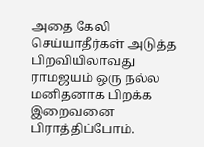அதை கேலி செய்யாதீர்கள் அடுத்த பிறவியிலாவது ராமஜயம் ஒரு நல்ல மனிதனாக பிறக்க இறைவனை பிராத்திப்போம்.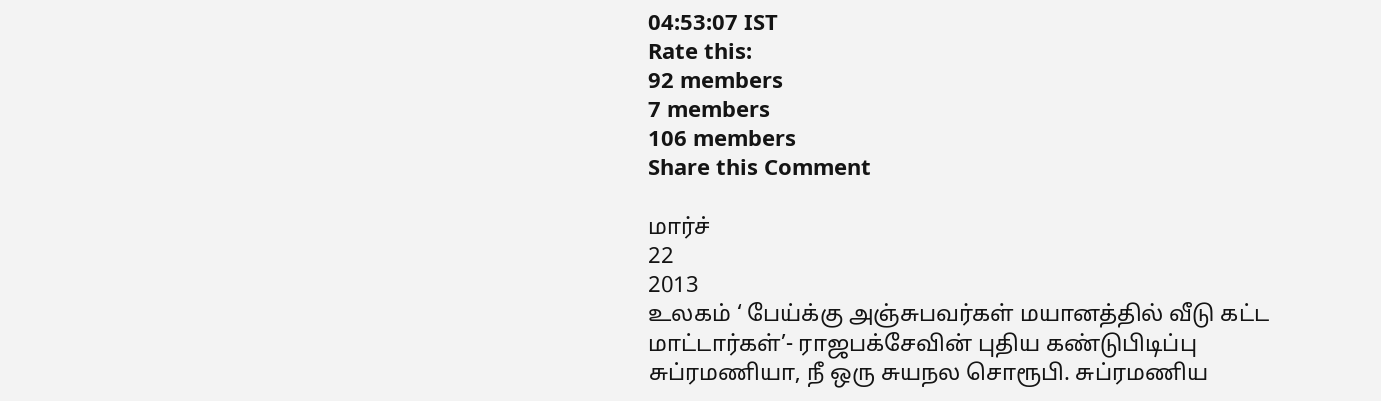04:53:07 IST
Rate this:
92 members
7 members
106 members
Share this Comment

மார்ச்
22
2013
உலகம் ‘ பேய்க்கு அஞ்சுபவர்கள் மயானத்தில் வீடு கட்ட மாட்டார்கள்’- ராஜபக்சேவின் புதிய கண்டுபிடிப்பு
சுப்ரமணியா, நீ ஒரு சுயநல சொரூபி. சுப்ரமணிய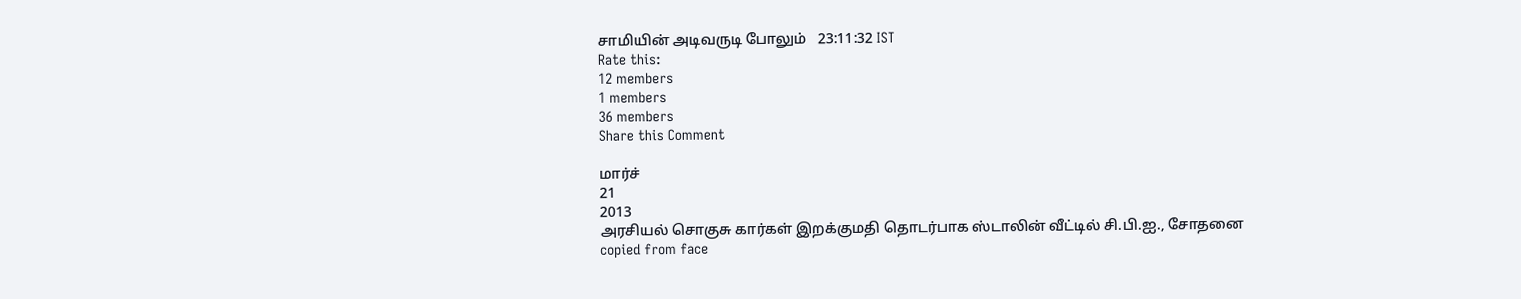சாமியின் அடிவருடி போலும்   23:11:32 IST
Rate this:
12 members
1 members
36 members
Share this Comment

மார்ச்
21
2013
அரசியல் சொகுசு கார்கள் இறக்குமதி தொடர்பாக ஸ்டாலின் வீட்டில் சி.பி.ஐ., சோதனை
copied from face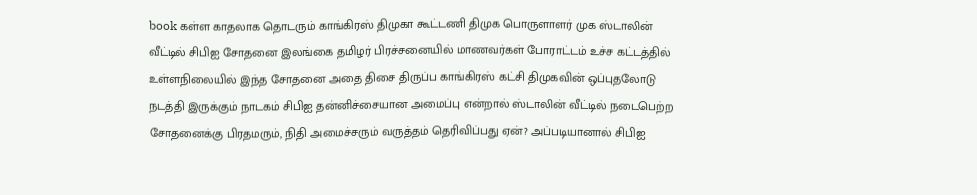book கள்ள காதலாக தொடரும் காங்கிரஸ் திமுகா கூட்டணி திமுக பொருளாளர் முக ஸ்டாலின் வீட்டில் சிபிஐ சோதனை இலங்கை தமிழர் பிரச்சனையில் மாணவர்கள் போராட்டம் உச்ச கட்டத்தில் உள்ளநிலையில் இந்த சோதனை அதை திசை திருப்ப காங்கிரஸ் கட்சி திமுகவின் ஒப்புதலோடு நடத்தி இருக்கும் நாடகம் சிபிஐ தன்னிச்சையான அமைப்பு என்றால் ஸ்டாலின் வீட்டில் நடைபெற்ற சோதனைக்கு பிரதமரும், நிதி அமைச்சரும் வருத்தம் தெரிவிப்பது ஏன்? அப்படியானால் சிபிஐ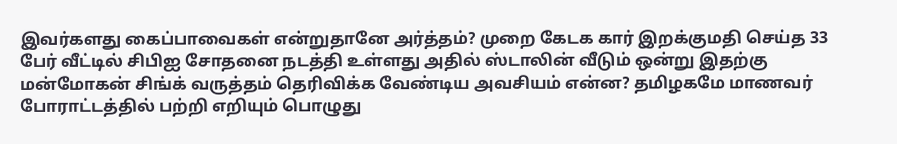இவர்களது கைப்பாவைகள் என்றுதானே அர்த்தம்? முறை கேடக கார் இறக்குமதி செய்த 33 பேர் வீட்டில் சிபிஐ சோதனை நடத்தி உள்ளது அதில் ஸ்டாலின் வீடும் ஒன்று இதற்கு மன்மோகன் சிங்க் வருத்தம் தெரிவிக்க வேண்டிய அவசியம் என்ன? தமிழகமே மாணவர் போராட்டத்தில் பற்றி எறியும் பொழுது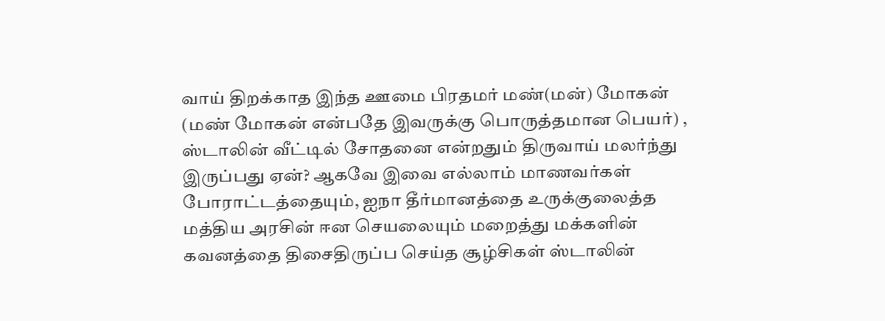வாய் திறக்காத இந்த ஊமை பிரதமர் மண்(மன்) மோகன் (மண் மோகன் என்பதே இவருக்கு பொருத்தமான பெயர்) , ஸ்டாலின் வீட்டில் சோதனை என்றதும் திருவாய் மலர்ந்து இருப்பது ஏன்? ஆகவே இவை எல்லாம் மாணவர்கள் போராட்டத்தையும், ஐநா தீர்மானத்தை உருக்குலைத்த மத்திய அரசின் ஈன செயலையும் மறைத்து மக்களின் கவனத்தை திசைதிருப்ப செய்த சூழ்சிகள் ஸ்டாலின்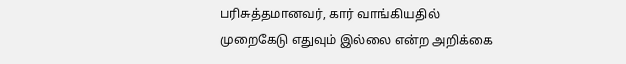பரிசுத்தமானவர், கார் வாங்கியதில் முறைகேடு எதுவும் இல்லை என்ற அறிக்கை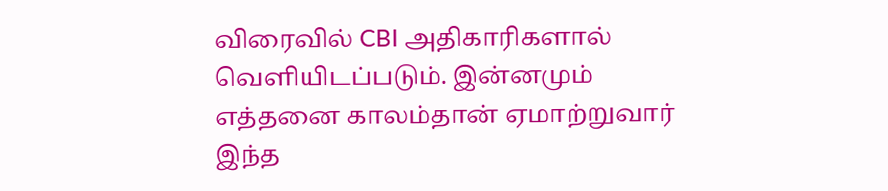விரைவில் CBI அதிகாரிகளால் வெளியிடப்படும். இன்னமும் எத்தனை காலம்தான் ஏமாற்றுவார் இந்த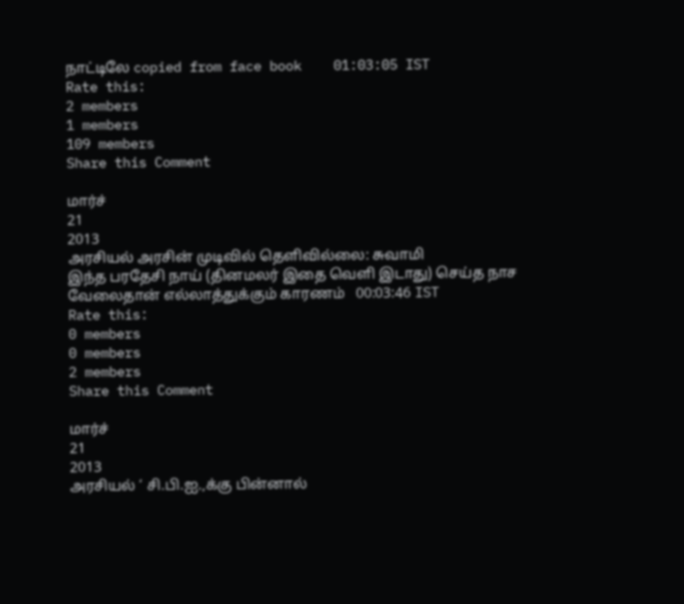நாட்டிலே copied from face book    01:03:05 IST
Rate this:
2 members
1 members
109 members
Share this Comment

மார்ச்
21
2013
அரசியல் அரசின் முடிவில் தெளிவில்லை: சுவாமி
இந்த பரதேசி நாய் (தினமலர் இதை வெளி இடாது) செய்த நாச வேலைதான் எல்லாத்துக்கும் காரணம்   00:03:46 IST
Rate this:
0 members
0 members
2 members
Share this Comment

மார்ச்
21
2013
அரசியல் ‘ சி.பி.ஐ.,க்கு பின்னால்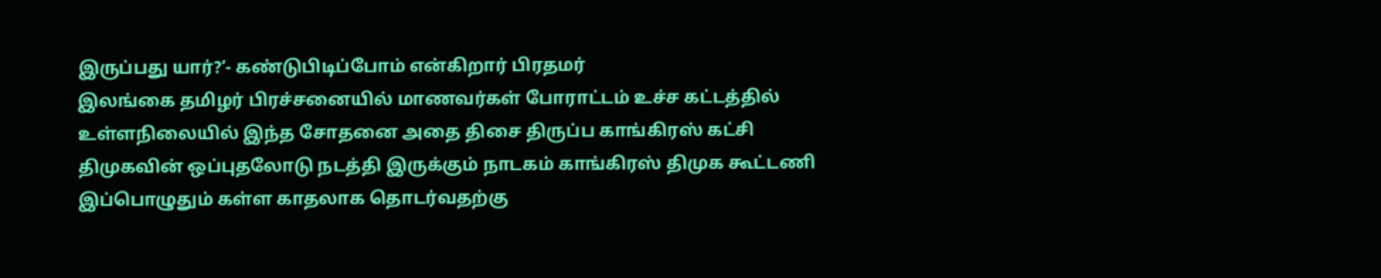இருப்பது யார்?’- கண்டுபிடிப்போம் என்கிறார் பிரதமர்
இலங்கை தமிழர் பிரச்சனையில் மாணவர்கள் போராட்டம் உச்ச கட்டத்தில் உள்ளநிலையில் இந்த சோதனை அதை திசை திருப்ப காங்கிரஸ் கட்சி திமுகவின் ஒப்புதலோடு நடத்தி இருக்கும் நாடகம் காங்கிரஸ் திமுக கூட்டணி இப்பொழுதும் கள்ள காதலாக தொடர்வதற்கு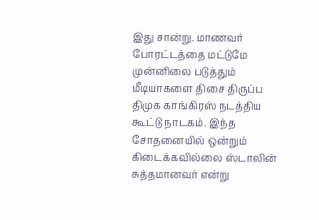இது சான்று. மாணவர் போரட்டத்தை மட்டுமே முன்னிலை படுத்தும் மீடியாகளை திசை திருப்ப திமுக காங்கிரஸ் நடத்திய கூட்டு நாடகம். இந்த சோதனையில் ஒன்றும் கிடைக்கவில்லை ஸ்டாலின் சுத்தமானவர் என்று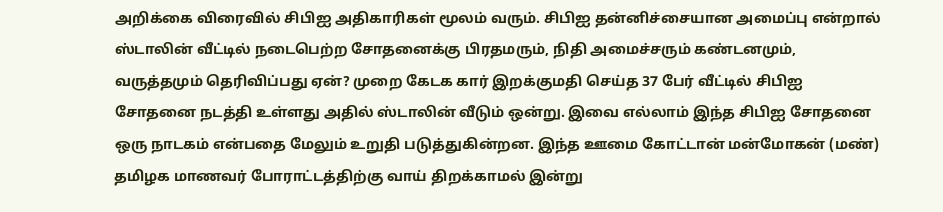அறிக்கை விரைவில் சிபிஐ அதிகாரிகள் மூலம் வரும். சிபிஐ தன்னிச்சையான அமைப்பு என்றால் ஸ்டாலின் வீட்டில் நடைபெற்ற சோதனைக்கு பிரதமரும், நிதி அமைச்சரும் கண்டனமும், வருத்தமும் தெரிவிப்பது ஏன்? முறை கேடக கார் இறக்குமதி செய்த 37 பேர் வீட்டில் சிபிஐ சோதனை நடத்தி உள்ளது அதில் ஸ்டாலின் வீடும் ஒன்று. இவை எல்லாம் இந்த சிபிஐ சோதனை ஒரு நாடகம் என்பதை மேலும் உறுதி படுத்துகின்றன. இந்த ஊமை கோட்டான் மன்மோகன் (மண்) தமிழக மாணவர் போராட்டத்திற்கு வாய் திறக்காமல் இன்று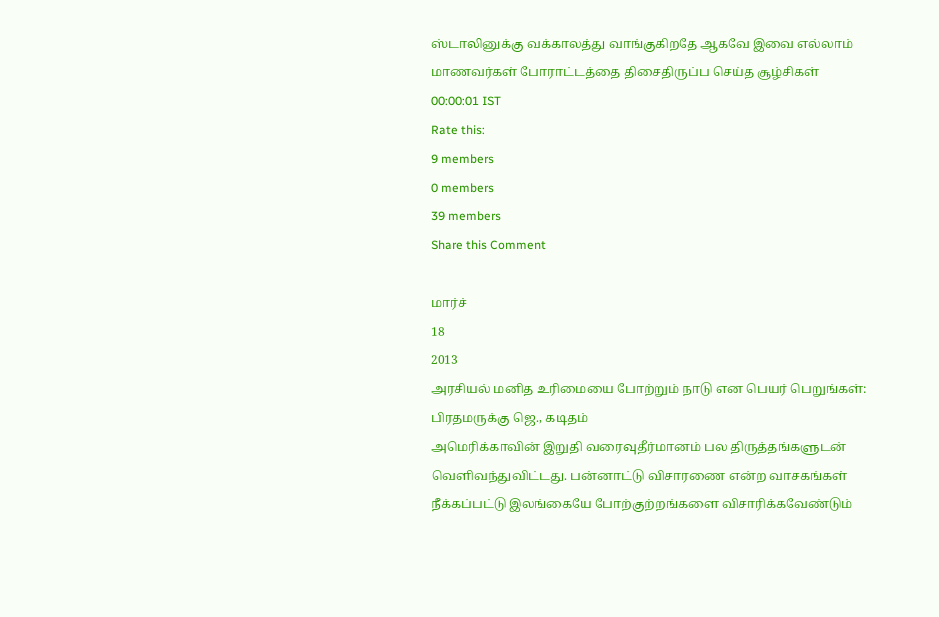ஸ்டாலினுக்கு வக்காலத்து வாங்குகிறதே ஆகவே இவை எல்லாம் மாணவர்கள் போராட்டத்தை திசைதிருப்ப செய்த சூழ்சிகள்   00:00:01 IST
Rate this:
9 members
0 members
39 members
Share this Comment

மார்ச்
18
2013
அரசியல் மனித உரிமையை போற்றும் நாடு என பெயர் பெறுங்கள்: பிரதமருக்கு ஜெ., கடிதம்
அமெரிக்காவின் இறுதி வரைவுதீர்மானம் பல திருத்தங்களுடன் வெளிவந்துவிட்டது. பன்னாட்டு விசாரணை என்ற வாசகங்கள் நீக்கப்பட்டு இலங்கையே போற்குற்றங்களை விசாரிக்கவேண்டும்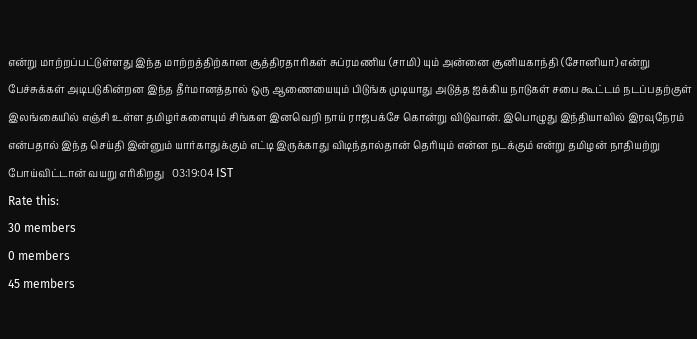என்று மாற்றப்பட்டுள்ளது இந்த மாற்றத்திற்கான சூத்திரதாரிகள் சுப்ரமணிய (சாமி) யும் அன்னை சூனியகாந்தி (சோனியா) என்று பேச்சுக்கள் அடிபடுகின்றன இந்த தீர்மானத்தால் ஒரு ஆணையையும் பிடுங்க முடியாது அடுத்த ஐக்கிய நாடுகள் சபை கூட்டம் நடப்பதற்குள் இலங்கையில் எஞ்சி உள்ள தமிழர்களையும் சிங்கள இனவெறி நாய் ராஜபக்சே கொன்று விடுவான். இபொழுது இந்தியாவில் இரவுநேரம் என்பதால் இந்த செய்தி இன்னும் யார்காதுக்கும் எட்டி இருக்காது விடிந்தால்தான் தெரியும் என்ன நடக்கும் என்று தமிழன் நாதியற்று போய்விட்டான் வயறு எரிகிறது   03:19:04 IST
Rate this:
30 members
0 members
45 members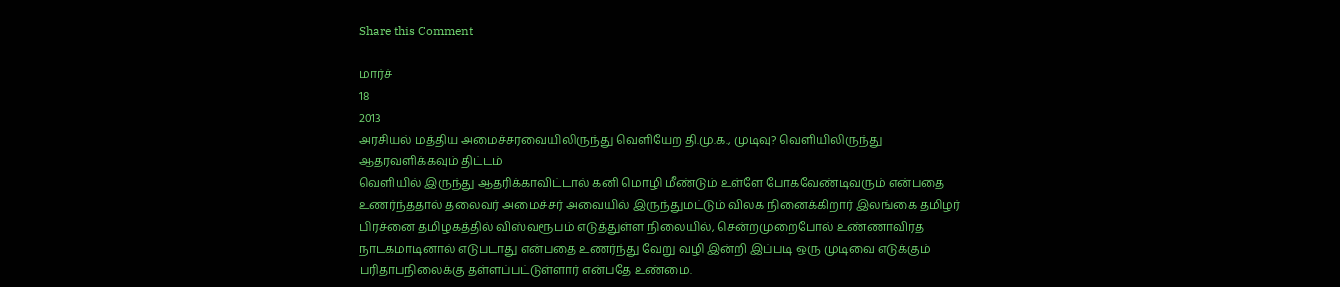Share this Comment

மார்ச்
18
2013
அரசியல் மத்திய அமைச்சரவையிலிருந்து வெளியேற தி.மு.க., முடிவு? வெளியிலிருந்து ஆதரவளிக்கவும் திட்டம்
வெளியில் இருந்து ஆதரிக்காவிட்டால் கனி மொழி மீண்டும் உள்ளே போகவேண்டிவரும் என்பதை உணர்ந்ததால் தலைவர் அமைச்சர் அவையில் இருந்துமட்டும் விலக நினைக்கிறார் இலங்கை தமிழர் பிரச்னை தமிழகத்தில் விஸ்வரூபம் எடுத்துள்ள நிலையில், சென்றமுறைபோல் உண்ணாவிரத நாடகமாடினால் எடுபடாது என்பதை உணர்ந்து வேறு வழி இன்றி இப்படி ஒரு முடிவை எடுக்கும் பரிதாபநிலைக்கு தள்ளப்பட்டுள்ளார் என்பதே உண்மை.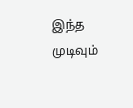இந்த முடிவும்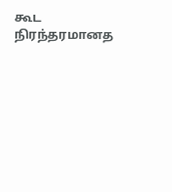கூட நிரந்தரமானத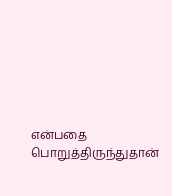என்பதை பொறுத்திருந்துதான்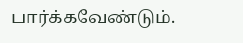பார்க்கவேண்டும்.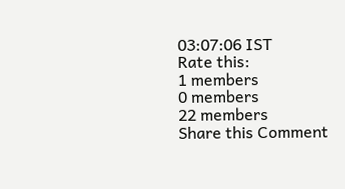03:07:06 IST
Rate this:
1 members
0 members
22 members
Share this Comment